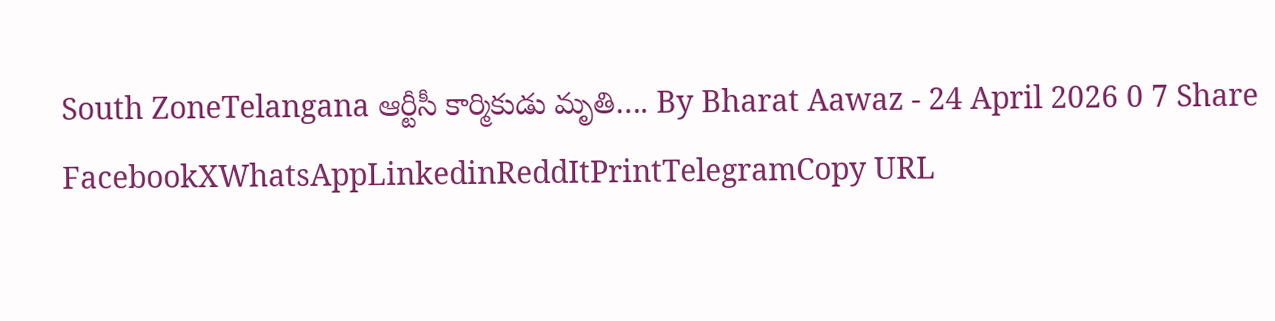South ZoneTelangana ఆర్టీసీ కార్మికుడు మృతి…. By Bharat Aawaz - 24 April 2026 0 7 Share FacebookXWhatsAppLinkedinReddItPrintTelegramCopy URL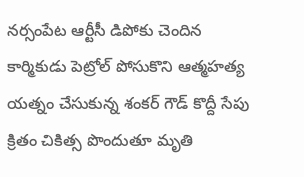నర్సంపేట ఆర్టీసీ డిపోకు చెందిన కార్మికుడు పెట్రోల్ పోసుకొని ఆత్మహత్య యత్నం చేసుకున్న శంకర్ గౌడ్ కొద్దీ సేపు క్రితం చికిత్స పొందుతూ మృతి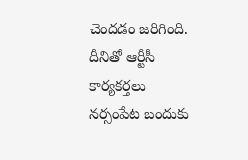చెందడం జరిగింది. దీనితో ఆర్టీసీ కార్యకర్తలు నర్సంపేట బందుకు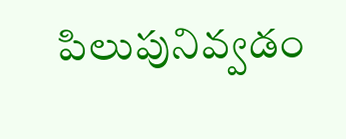పిలుపునివ్వడం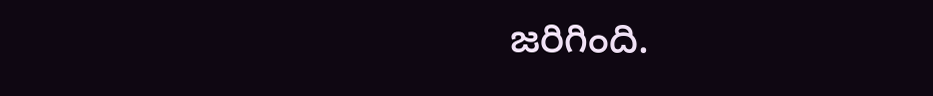జరిగింది.